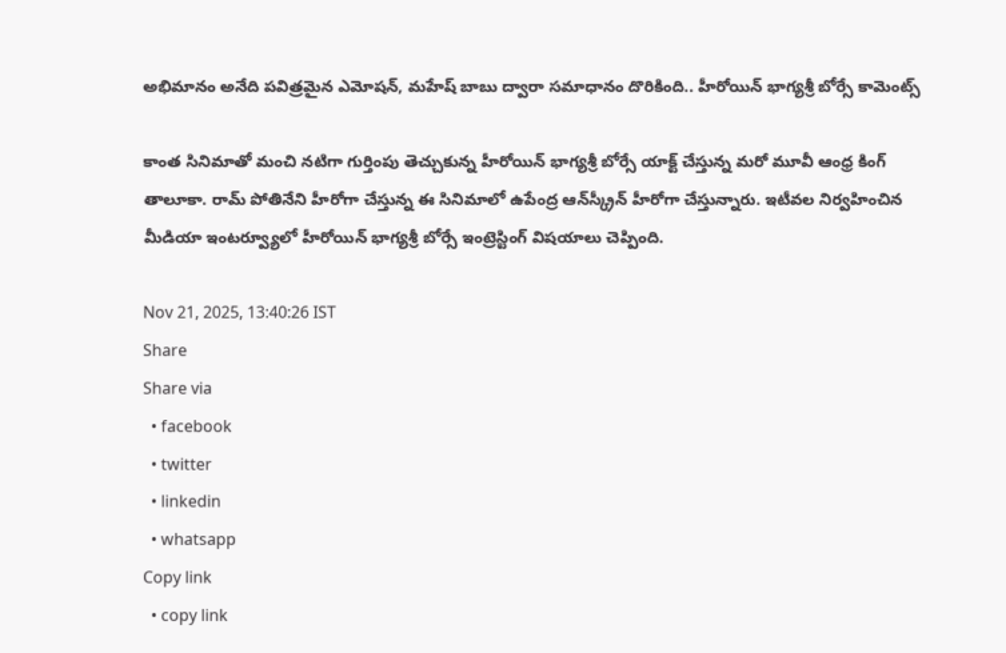అభిమానం అనేది పవిత్రమైన ఎమోషన్, మహేష్ బాబు ద్వారా సమాధానం దొరికింది.. హీరోయిన్ భాగ్యశ్రీ బోర్సే కామెంట్స్

కాంత సినిమాతో మంచి నటిగా గుర్తింపు తెచ్చుకున్న హీరోయిన్ భాగ్యశ్రీ బోర్సే యాక్ట్ చేస్తున్న మరో మూవీ ఆంధ్ర కింగ్ తాలూకా. రామ్ పోతినేని హీరోగా చేస్తున్న ఈ సినిమాలో ఉపేంద్ర ఆన్‌స్క్రీన్ హీరోగా చేస్తున్నారు. ఇటీవల నిర్వహించిన మీడియా ఇంటర్వ్యూలో హీరోయిన్ భాగ్యశ్రీ బోర్సే ఇంట్రెస్టింగ్ విషయాలు చెప్పింది.

Nov 21, 2025, 13:40:26 IST
Share
Share via
  • facebook
  • twitter
  • linkedin
  • whatsapp
Copy link
  • copy link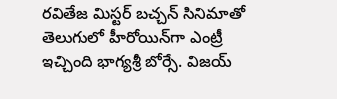రవితేజ మిస్టర్ బచ్చన్ సినిమాతో తెలుగులో హీరోయిన్‌గా ఎంట్రీ ఇచ్చింది భాగ్యశ్రీ బోర్సే. విజయ్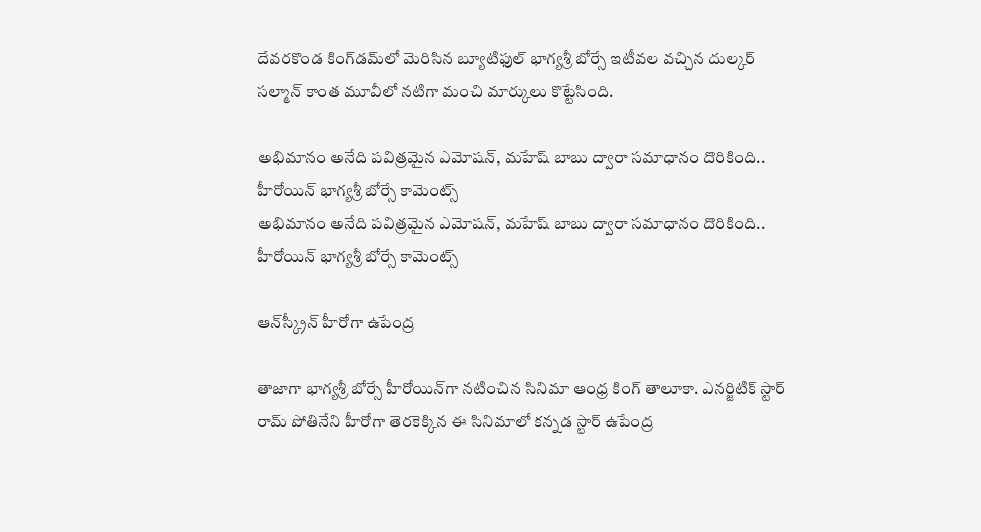దేవరకొండ కింగ్‌డమ్‌లో మెరిసిన బ్యూటిఫుల్ భాగ్యశ్రీ బోర్సే ఇటీవల వచ్చిన దుల్కర్ సల్మాన్ కాంత మూవీలో నటిగా మంచి మార్కులు కొట్టేసింది.

అభిమానం అనేది పవిత్రమైన ఎమోషన్, మహేష్ బాబు ద్వారా సమాధానం దొరికింది.. హీరోయిన్ భాగ్యశ్రీ బోర్సే కామెంట్స్
అభిమానం అనేది పవిత్రమైన ఎమోషన్, మహేష్ బాబు ద్వారా సమాధానం దొరికింది.. హీరోయిన్ భాగ్యశ్రీ బోర్సే కామెంట్స్

ఆన్‌స్క్రీన్ హీరోగా ఉపేంద్ర

తాజాగా భాగ్యశ్రీ బోర్సే హీరోయిన్‌గా నటించిన సినిమా ఆంధ్ర కింగ్ తాలూకా. ఎనర్జిటిక్ స్టార్ రామ్ పోతినేని హీరోగా తెరకెక్కిన ఈ సినిమాలో కన్నడ స్టార్ ఉపేంద్ర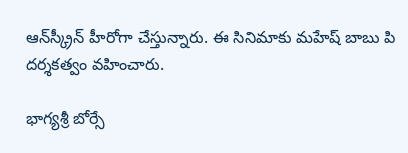ఆన్‌స్క్రీన్ హీరోగా చేస్తున్నారు. ఈ సినిమాకు మహేష్ బాబు పి దర్శకత్వం వహించారు.

భాగ్యశ్రీ బోర్సే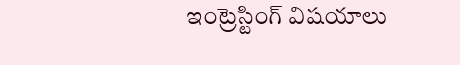ఇంట్రెస్టింగ్ విషయాలు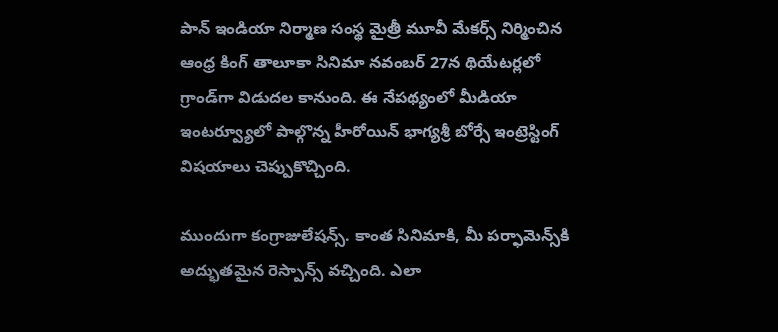పాన్ ఇండియా నిర్మాణ సంస్థ మైత్రీ మూవీ మేకర్స్ నిర్మించిన ఆంధ్ర కింగ్ తాలూకా సినిమా నవంబర్ 27న థియేటర్లలో గ్రాండ్‌గా విడుదల కానుంది. ఈ నేపథ్యంలో మీడియా ఇంటర్వ్యూలో పాల్గొన్న హీరోయిన్ భాగ్యశ్రీ బోర్సే ఇంట్రెస్టింగ్ విషయాలు చెప్పుకొచ్చింది.

ముందుగా కంగ్రాజులేషన్స్. కాంత సినిమాకి, మీ పర్ఫామెన్స్‌కి అద్భుతమైన రెస్పాన్స్ వచ్చింది. ఎలా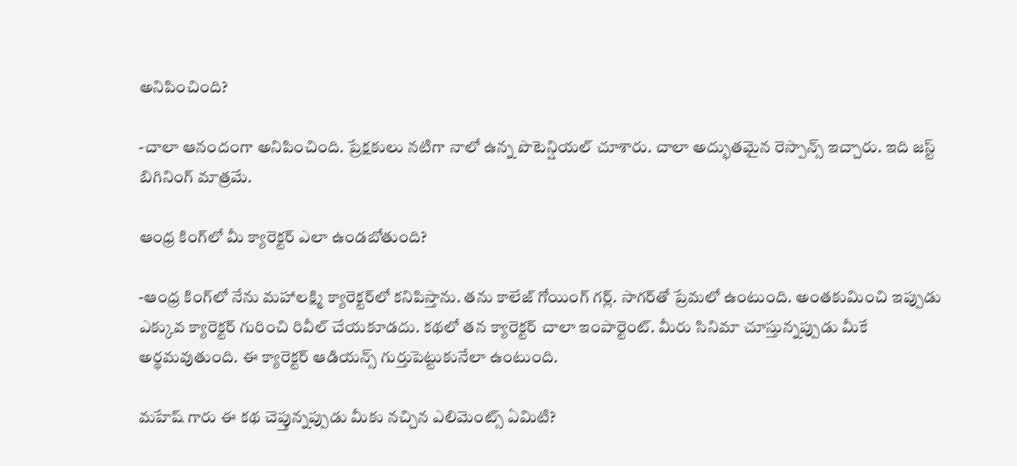అనిపించింది?

-చాలా ఆనందంగా అనిపించింది. ప్రేక్షకులు నటిగా నాలో ఉన్న పొటెన్షియల్ చూశారు. చాలా అద్భుతమైన రెస్పాన్స్ ఇచ్చారు. ఇది జస్ట్ బిగినింగ్ మాత్రమే.

ఆంధ్ర కింగ్‌లో మీ క్యారెక్టర్ ఎలా ఉండబోతుంది?

-ఆంధ్ర కింగ్‌లో నేను మహాలక్ష్మి క్యారెక్టర్‌లో కనిపిస్తాను. తను కాలేజ్ గోయింగ్ గర్ల్. సాగర్‌తో ప్రేమలో ఉంటుంది. అంతకుమించి ఇప్పుడు ఎక్కువ క్యారెక్టర్ గురించి రివీల్ చేయకూడదు. కథలో తన క్యారెక్టర్ చాలా ఇంపార్టెంట్. మీరు సినిమా చూస్తున్నప్పుడు మీకే అర్థమవుతుంది. ఈ క్యారెక్టర్ ఆడియన్స్ గుర్తుపెట్టుకునేలా ఉంటుంది.

మహేష్ గారు ఈ కథ చెప్తున్నప్పుడు మీకు నచ్చిన ఎలిమెంట్స్ ఏమిటి?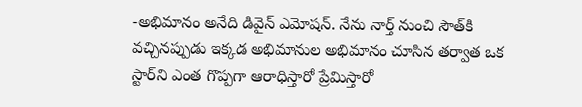-అభిమానం అనేది డివైన్ ఎమోషన్. నేను నార్త్ నుంచి సౌత్‌కి వచ్చినప్పుడు ఇక్కడ అభిమానుల అభిమానం చూసిన తర్వాత ఒక స్టార్‌ని ఎంత గొప్పగా ఆరాధిస్తారో ప్రేమిస్తారో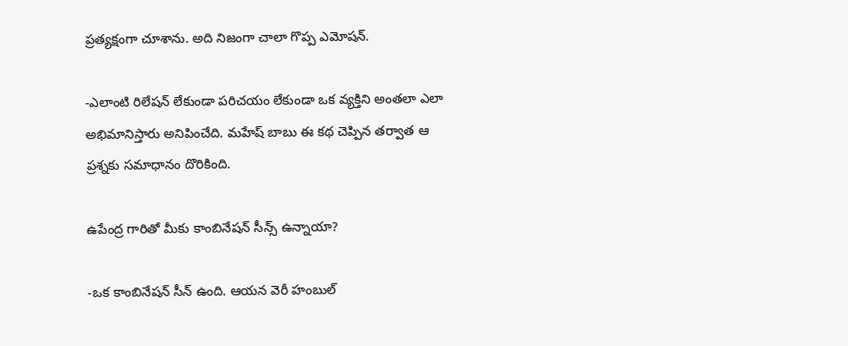ప్రత్యక్షంగా చూశాను. అది నిజంగా చాలా గొప్ప ఎమోషన్.

-ఎలాంటి రిలేషన్ లేకుండా పరిచయం లేకుండా ఒక వ్యక్తిని అంతలా ఎలా అభిమానిస్తారు అనిపించేది. మహేష్ బాబు ఈ కథ చెప్పిన తర్వాత ఆ ప్రశ్నకు సమాధానం దొరికింది.

ఉపేంద్ర గారితో మీకు కాంబినేషన్ సీన్స్ ఉన్నాయా?

-ఒక కాంబినేషన్ సీన్ ఉంది. ఆయన వెరీ హంబుల్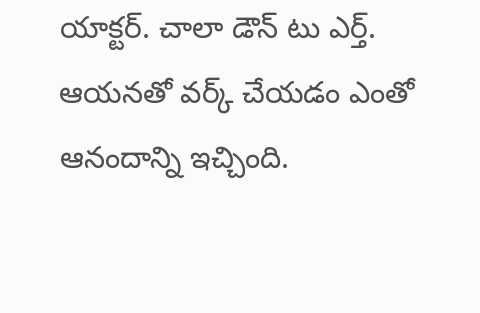యాక్టర్. చాలా డౌన్ టు ఎర్త్. ఆయనతో వర్క్ చేయడం ఎంతో ఆనందాన్ని ఇచ్చింది.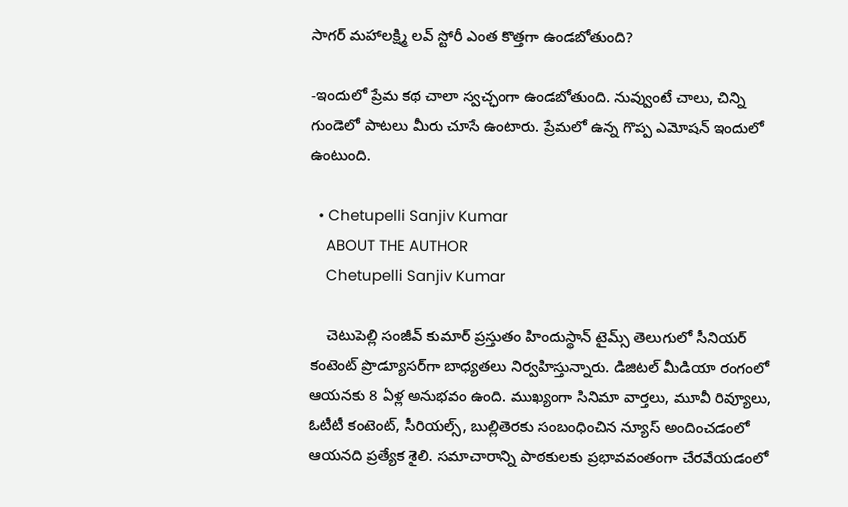సాగర్ మహాలక్ష్మి లవ్ స్టోరీ ఎంత కొత్తగా ఉండబోతుంది?

-ఇందులో ప్రేమ కథ చాలా స్వచ్ఛంగా ఉండబోతుంది. నువ్వుంటే చాలు, చిన్ని గుండెలో పాటలు మీరు చూసే ఉంటారు. ప్రేమలో ఉన్న గొప్ప ఎమోషన్ ఇందులో ఉంటుంది.

  • Chetupelli Sanjiv Kumar
    ABOUT THE AUTHOR
    Chetupelli Sanjiv Kumar

    చెటుపెల్లి సంజీవ్ కుమార్ ప్రస్తుతం హిందుస్థాన్ టైమ్స్ తెలుగులో సీనియర్ కంటెంట్ ప్రొడ్యూసర్‌గా బాధ్యతలు నిర్వహిస్తున్నారు. డిజిటల్ మీడియా రంగంలో ఆయనకు 8 ఏళ్ల అనుభవం ఉంది. ముఖ్యంగా సినిమా వార్తలు, మూవీ రివ్యూలు, ఓటీటీ కంటెంట్, సీరియల్స్, బుల్లితెరకు సంబంధించిన న్యూస్ అందించడంలో ఆయనది ప్రత్యేక శైలి. సమాచారాన్ని పాఠకులకు ప్రభావవంతంగా చేరవేయడంలో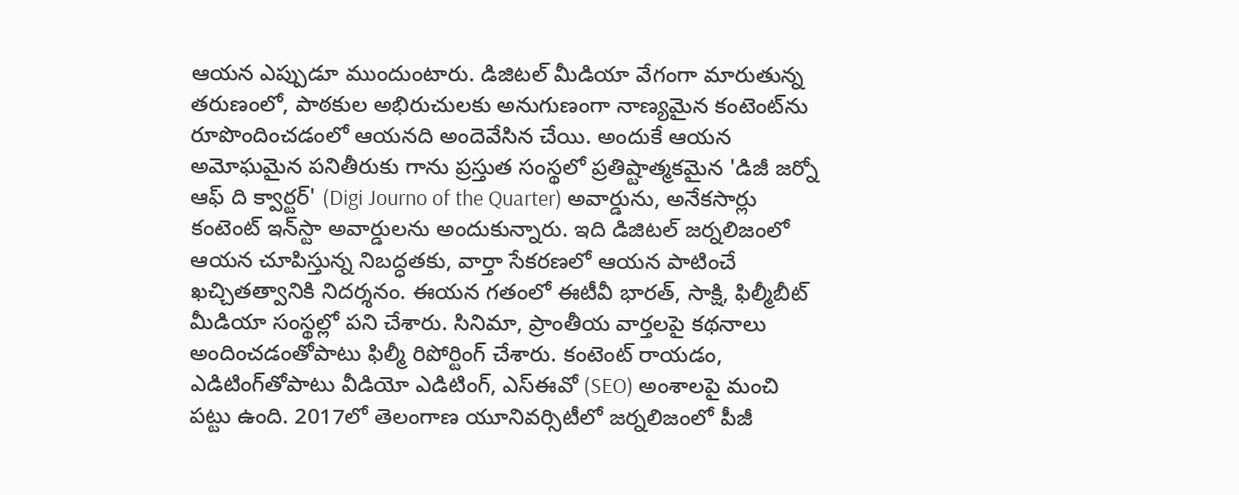ఆయన ఎప్పుడూ ముందుంటారు. డిజిటల్ మీడియా వేగంగా మారుతున్న తరుణంలో, పాఠకుల అభిరుచులకు అనుగుణంగా నాణ్యమైన కంటెంట్‌ను రూపొందించడంలో ఆయనది అందెవేసిన చేయి. అందుకే ఆయన అమోఘమైన పనితీరుకు గాను ప్రస్తుత సంస్థలో ప్రతిష్టాత్మకమైన 'డిజీ జర్నో ఆఫ్ ది క్వార్టర్' (Digi Journo of the Quarter) అవార్డును, అనేకసార్లు కంటెంట్ ఇన్‌స్టా అవార్డులను అందుకున్నారు. ఇది డిజిటల్ జర్నలిజంలో ఆయన చూపిస్తున్న నిబద్ధతకు, వార్తా సేకరణలో ఆయన పాటించే ఖచ్చితత్వానికి నిదర్శనం. ఈయన గతంలో ఈటీవీ భారత్, సాక్షి, ఫిల్మీబీట్ మీడియా సంస్థల్లో పని చేశారు. సినిమా, ప్రాంతీయ వార్తలపై కథనాలు అందించడంతోపాటు ఫిల్మీ రిపోర్టింగ్ చేశారు. కంటెంట్ రాయడం, ఎడిటింగ్‌తోపాటు వీడియో ఎడిటింగ్, ఎస్‌ఈవో (SEO) అంశాలపై మంచి పట్టు ఉంది. 2017లో తెలంగాణ యూనివర్సిటీలో జర్నలిజంలో పీజీ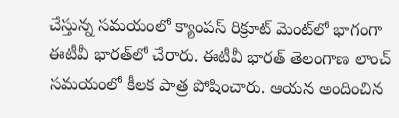చేస్తున్న సమయంలో క్యాంపస్ రిక్రూట్ మెంట్‌లో భాగంగా ఈటీవీ భారత్‌లో చేరారు. ఈటీవీ భారత్ తెలంగాణ లాంచ్ సమయంలో కీలక పాత్ర పోషించారు. ఆయన అందించిన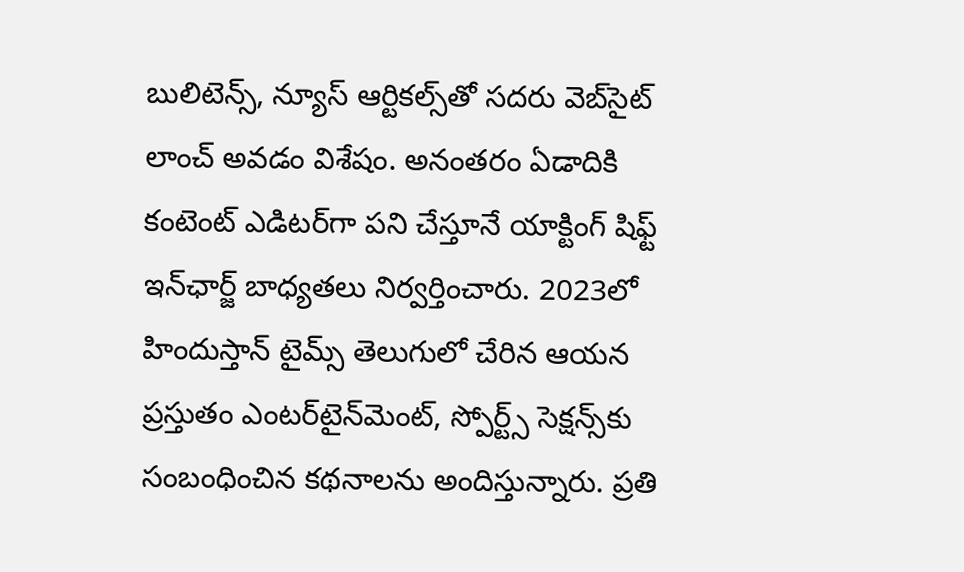బులిటెన్స్, న్యూస్ ఆర్టికల్స్‌తో సదరు వెబ్‌సైట్ లాంచ్ అవడం విశేషం. అనంతరం ఏడాదికి కంటెంట్ ఎడిటర్‌గా పని చేస్తూనే యాక్టింగ్ షిఫ్ట్ ఇన్‌ఛార్జ్ బాధ్యతలు నిర్వర్తించారు. 2023లో హిందుస్తాన్ టైమ్స్ తెలుగులో చేరిన ఆయన ప్రస్తుతం ఎంటర్‌టైన్‌మెంట్, స్పోర్ట్స్ సెక్షన్స్‌కు సంబంధించిన కథనాలను అందిస్తున్నారు. ప్రతి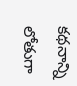కథనాన్ని లోతుగా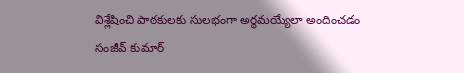విశ్లేషించి పాఠకులకు సులభంగా అర్థమయ్యేలా అందించడం సంజీవ్ కుమార్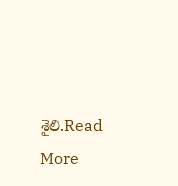శైలి.Read More